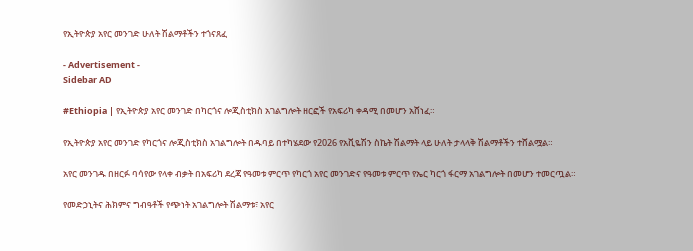የኢትዮጵያ አየር መንገድ ሁለት ሽልማቶችን ተጎናጸፈ

- Advertisement -
Sidebar AD

#Ethiopia | የኢትዮጵያ አየር መንገድ በካርጎና ሎጂስቲክስ አገልግሎት ዘርፎች የአፍሪካ ቀዳሚ በመሆን አሸነፈ።

የኢትዮጵያ አየር መንገድ የካርጎና ሎጂስቲክስ አገልግሎት በዱባይ በተካሄደው የ2026 የአቪዬሽን ስኬት ሽልማት ላይ ሁለት ታላላቅ ሽልማቶችን ተሸልሟል።

አየር መንገዱ በዘርፉ ባሳየው የላቀ ብቃት በአፍሪካ ደረጃ የዓመቱ ምርጥ የካርጎ አየር መንገድና የዓመቱ ምርጥ የኤር ካርጎ ፋርማ አገልግሎት በመሆን ተመርጧል።

የመድኃኒትና ሕክምና ግብዓቶች የጭነት አገልግሎት ሽልማቱ፣ አየር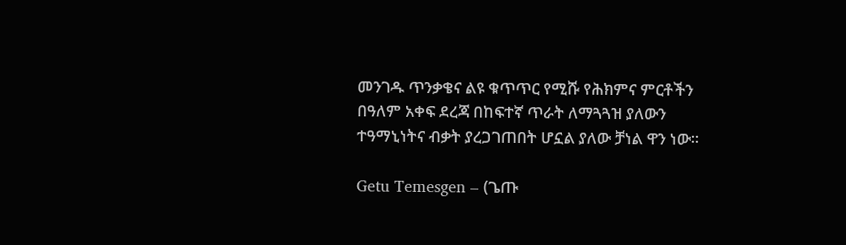መንገዱ ጥንቃቄና ልዩ ቁጥጥር የሚሹ የሕክምና ምርቶችን በዓለም አቀፍ ደረጃ በከፍተኛ ጥራት ለማጓጓዝ ያለውን ተዓማኒነትና ብቃት ያረጋገጠበት ሆኗል ያለው ቻነል ዋን ነው።

Getu Temesgen – (ጌጡ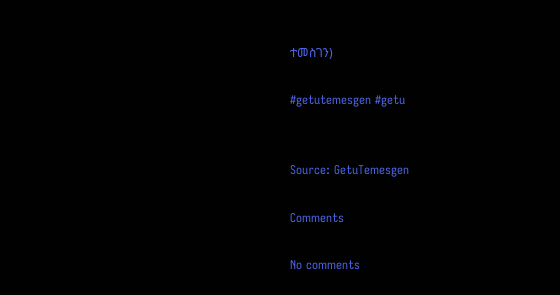ተመስገን)

#getutemesgen #getu


Source: GetuTemesgen

Comments

No comments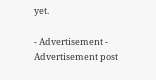yet.

- Advertisement -
Advertisement post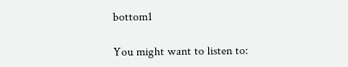bottom1

You might want to listen to: